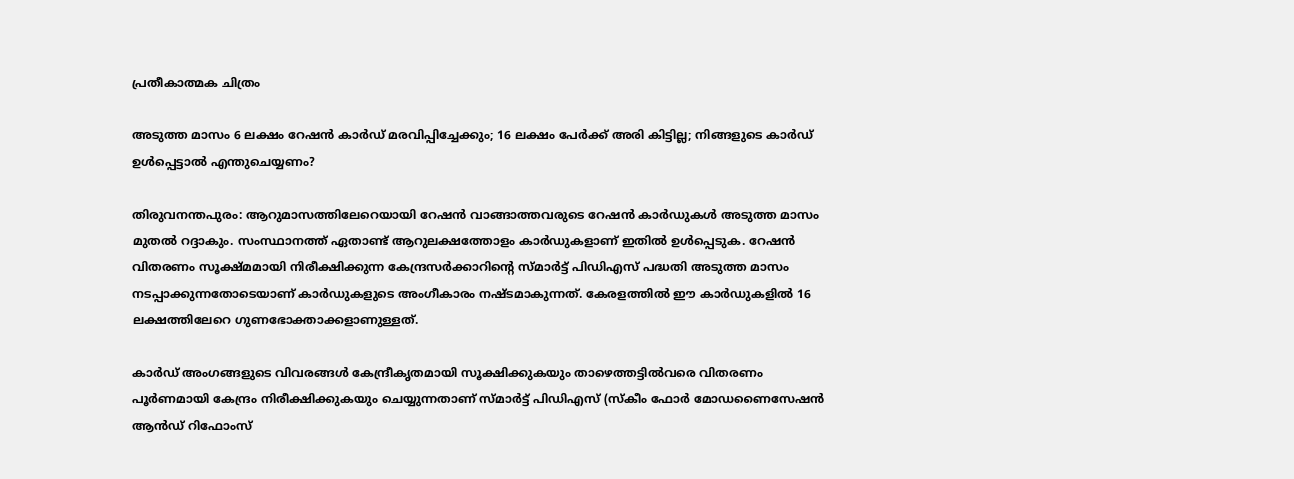പ്രതീകാത്മക ചിത്രം

അടുത്ത മാസം 6 ലക്ഷം റേഷൻ കാർഡ് മരവിപ്പിച്ചേക്കും; 16 ലക്ഷം പേർക്ക് അരി കിട്ടില്ല; നിങ്ങളുടെ കാർഡ് ഉൾപ്പെട്ടാൽ എന്തുചെയ്യണം?

തിരുവനന്തപുരം: ആറുമാസത്തിലേറെയായി റേഷൻ വാങ്ങാത്തവരുടെ റേഷൻ കാർഡുകൾ അടുത്ത മാസം മുതൽ റദ്ദാകും. സംസ്ഥാനത്ത് ഏതാണ്ട് ആറുലക്ഷത്തോളം കാർഡുകളാണ് ഇതിൽ ഉൾപ്പെടുക. റേഷൻ വിതരണം സൂക്ഷ്മമായി നിരീക്ഷിക്കുന്ന കേന്ദ്രസർക്കാറിന്റെ സ്മാർട്ട് പിഡിഎസ് പദ്ധതി അടുത്ത മാസം നടപ്പാക്കുന്നതോടെയാണ് കാർഡുകളുടെ അംഗീകാരം നഷ്ടമാകുന്നത്. കേരളത്തിൽ ഈ കാർഡുകളിൽ 16 ലക്ഷത്തിലേറെ ഗുണഭോക്താക്കളാണുള്ളത്.

കാർഡ് അംഗങ്ങളുടെ വിവരങ്ങൾ കേന്ദ്രീകൃതമായി സൂക്ഷിക്കുകയും താഴെത്തട്ടിൽവരെ വിതരണം പൂർണമായി കേന്ദ്രം നിരീക്ഷിക്കുകയും ചെയ്യുന്നതാണ് സ്മാർട്ട് പിഡിഎസ് (സ്‌കീം ഫോർ മോഡണൈസേഷൻ ആൻഡ് റിഫോംസ്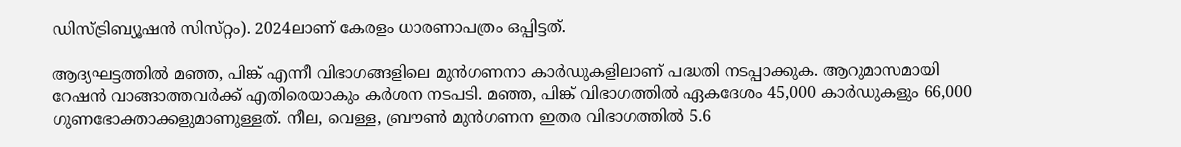ഡിസ്ട്രിബ്യൂഷൻ സിസ്‌റ്റം). 2024ലാണ് കേരളം ധാരണാപത്രം ഒപ്പിട്ടത്.

ആദ്യഘട്ടത്തിൽ മഞ്ഞ, പിങ്ക് എന്നീ വിഭാഗങ്ങളിലെ മുൻഗണനാ കാർഡുകളിലാണ് പദ്ധതി നടപ്പാക്കുക. ആറുമാസമായി റേഷൻ വാങ്ങാത്തവർക്ക് എതിരെയാകും കർശന നടപടി. മഞ്ഞ, പിങ്ക് വിഭാഗത്തിൽ ഏകദേശം 45,000 കാർഡുകളും 66,000 ഗുണഭോക്താക്കളുമാണുള്ളത്. നീല, വെള്ള, ബ്രൗൺ മുൻഗണന ഇതര വിഭാഗത്തിൽ 5.6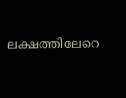ലക്ഷത്തിലേറെ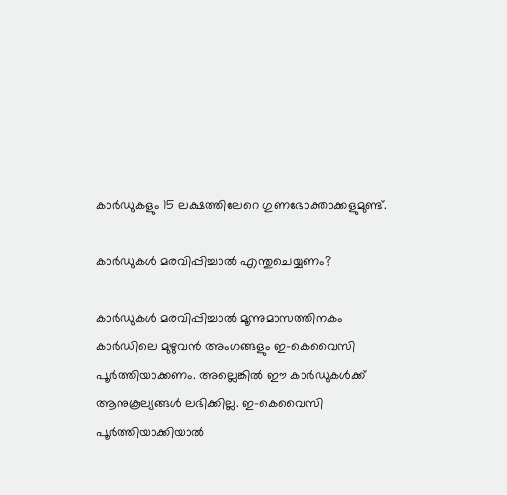കാർഡുകളും 15 ലക്ഷത്തിലേറെ ഗുണഭോക്താക്കളുമുണ്ട്.

കാർഡുകൾ മരവിപ്പിച്ചാൽ എന്തുചെയ്യണം?

കാർഡുകൾ മരവിപ്പിച്ചാൽ മൂന്നുമാസത്തിനകം കാർഡിലെ മുഴുവൻ അംഗങ്ങളും ഇ-കെവൈസി പൂർത്തിയാക്കണം. അല്ലെങ്കിൽ ഈ കാർഡുകൾക്ക് ആനുകൂല്യങ്ങൾ ലഭിക്കില്ല. ഇ-കെവൈസി പൂർത്തിയാക്കിയാൽ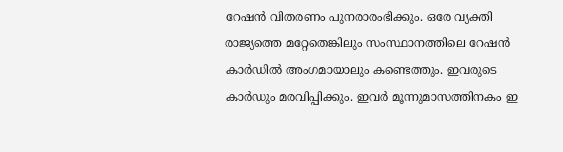റേഷൻ വിതരണം പുനരാരംഭിക്കും. ഒരേ വ്യക്തി രാജ്യത്തെ മറ്റേതെങ്കിലും സംസ്ഥാനത്തിലെ റേഷൻ കാർഡിൽ അംഗമായാലും കണ്ടെത്തും. ഇവരുടെ കാർഡും മരവിപ്പിക്കും. ഇവർ മൂന്നുമാസത്തിനകം ഇ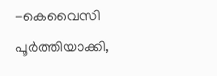-കെവൈസി പൂർത്തിയാക്കി,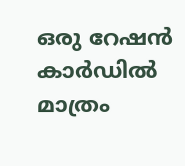ഒരു റേഷൻ കാർഡിൽ മാത്രം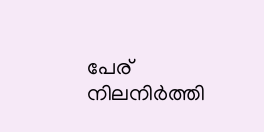പേര് നിലനിർത്തി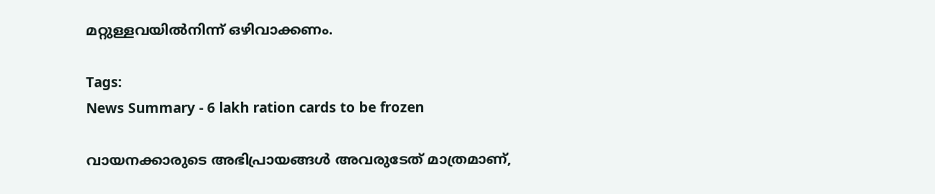മറ്റുള്ളവയിൽനിന്ന് ഒഴിവാക്കണം.

Tags:
News Summary - 6 lakh ration cards to be frozen

വായനക്കാരുടെ അഭിപ്രായങ്ങള്‍ അവരുടേത് മാത്രമാണ്,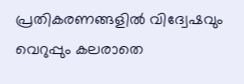പ്രതികരണങ്ങളിൽ വിദ്വേഷവും വെറുപ്പും കലരാതെ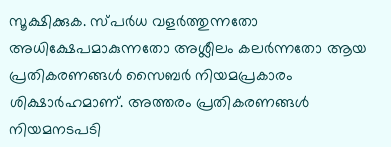സൂക്ഷിക്കുക. സ്പർധ വളർത്തുന്നതോ അധിക്ഷേപമാകുന്നതോ അശ്ലീലം കലർന്നതോ ആയ പ്രതികരണങ്ങൾ സൈബർ നിയമപ്രകാരം ശിക്ഷാർഹമാണ്. അത്തരം പ്രതികരണങ്ങൾ നിയമനടപടി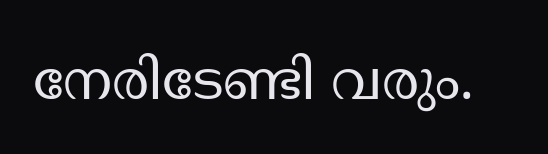നേരിടേണ്ടി വരും.